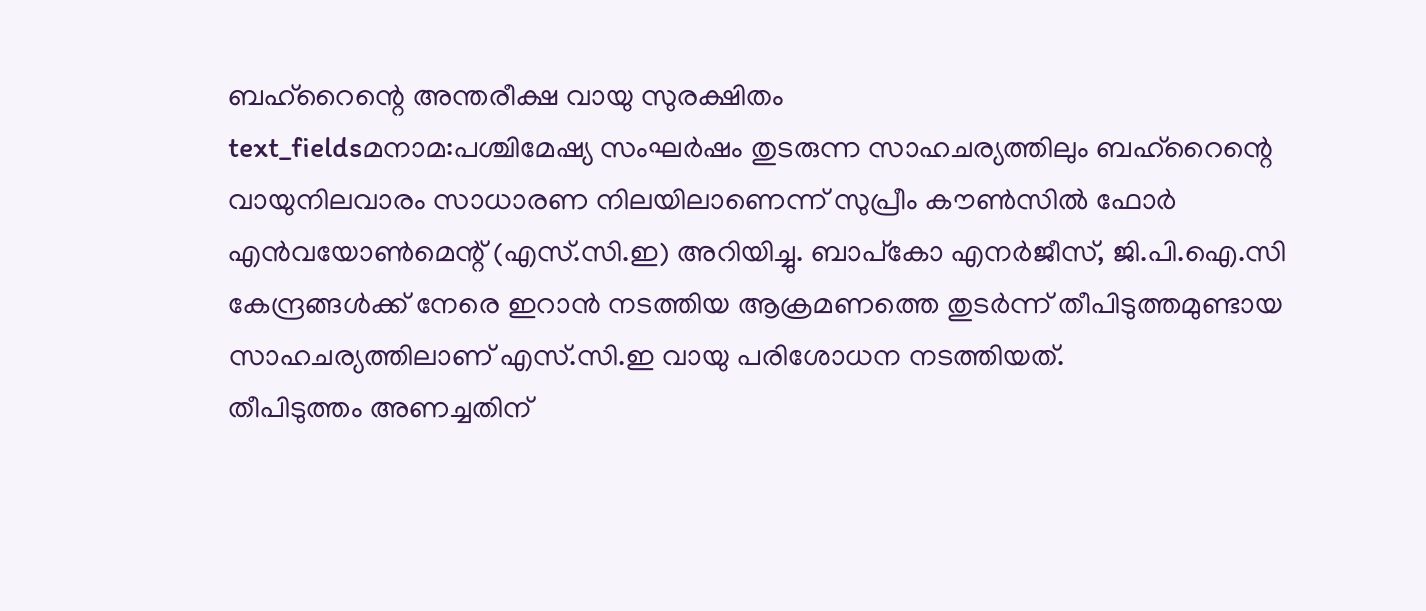ബഹ്റൈന്റെ അന്തരീക്ഷ വായു സുരക്ഷിതം
text_fieldsമനാമ:പശ്ചിമേഷ്യ സംഘർഷം തുടരുന്ന സാഹചര്യത്തിലും ബഹ്റൈന്റെ വായുനിലവാരം സാധാരണ നിലയിലാണെന്ന് സുപ്രീം കൗൺസിൽ ഫോർ എൻവയോൺമെന്റ് (എസ്.സി.ഇ) അറിയിച്ചു. ബാപ്കോ എനർജീസ്, ജി.പി.ഐ.സി കേന്ദ്രങ്ങൾക്ക് നേരെ ഇറാൻ നടത്തിയ ആക്രമണത്തെ തുടർന്ന് തീപിടുത്തമുണ്ടായ സാഹചര്യത്തിലാണ് എസ്.സി.ഇ വായു പരിശോധന നടത്തിയത്.
തീപിടുത്തം അണച്ചതിന്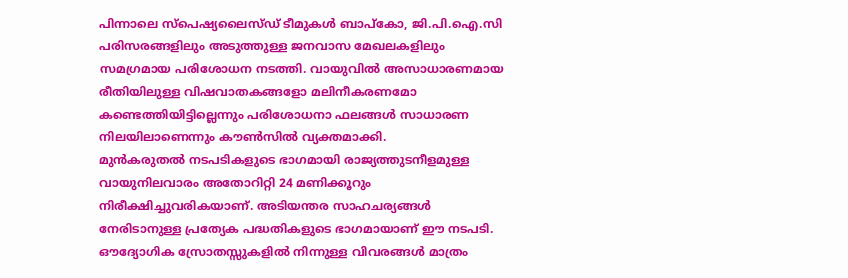പിന്നാലെ സ്പെഷ്യലൈസ്ഡ് ടീമുകൾ ബാപ്കോ, ജി.പി.ഐ.സി പരിസരങ്ങളിലും അടുത്തുള്ള ജനവാസ മേഖലകളിലും സമഗ്രമായ പരിശോധന നടത്തി. വായുവിൽ അസാധാരണമായ രീതിയിലുള്ള വിഷവാതകങ്ങളോ മലിനീകരണമോ കണ്ടെത്തിയിട്ടില്ലെന്നും പരിശോധനാ ഫലങ്ങൾ സാധാരണ നിലയിലാണെന്നും കൗൺസിൽ വ്യക്തമാക്കി.
മുൻകരുതൽ നടപടികളുടെ ഭാഗമായി രാജ്യത്തുടനീളമുള്ള വായുനിലവാരം അതോറിറ്റി 24 മണിക്കൂറും നിരീക്ഷിച്ചുവരികയാണ്. അടിയന്തര സാഹചര്യങ്ങൾ നേരിടാനുള്ള പ്രത്യേക പദ്ധതികളുടെ ഭാഗമായാണ് ഈ നടപടി. ഔദ്യോഗിക സ്രോതസ്സുകളിൽ നിന്നുള്ള വിവരങ്ങൾ മാത്രം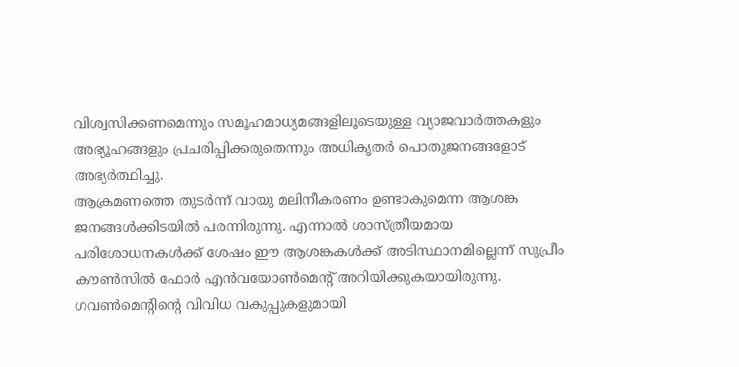വിശ്വസിക്കണമെന്നും സമൂഹമാധ്യമങ്ങളിലൂടെയുള്ള വ്യാജവാർത്തകളും അഭ്യൂഹങ്ങളും പ്രചരിപ്പിക്കരുതെന്നും അധികൃതർ പൊതുജനങ്ങളോട് അഭ്യർത്ഥിച്ചു.
ആക്രമണത്തെ തുടർന്ന് വായു മലിനീകരണം ഉണ്ടാകുമെന്ന ആശങ്ക ജനങ്ങൾക്കിടയിൽ പരന്നിരുന്നു. എന്നാൽ ശാസ്ത്രീയമായ പരിശോധനകൾക്ക് ശേഷം ഈ ആശങ്കകൾക്ക് അടിസ്ഥാനമില്ലെന്ന് സുപ്രീം കൗൺസിൽ ഫോർ എൻവയോൺമെന്റ് അറിയിക്കുകയായിരുന്നു. ഗവൺമെന്റിന്റെ വിവിധ വകുപ്പുകളുമായി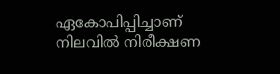ഏകോപിപ്പിച്ചാണ് നിലവിൽ നിരീക്ഷണ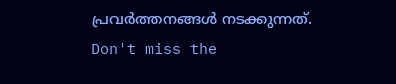പ്രവർത്തനങ്ങൾ നടക്കുന്നത്.
Don't miss the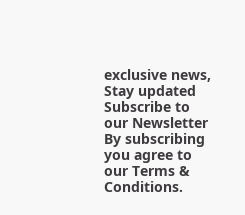exclusive news, Stay updated
Subscribe to our Newsletter
By subscribing you agree to our Terms & Conditions.